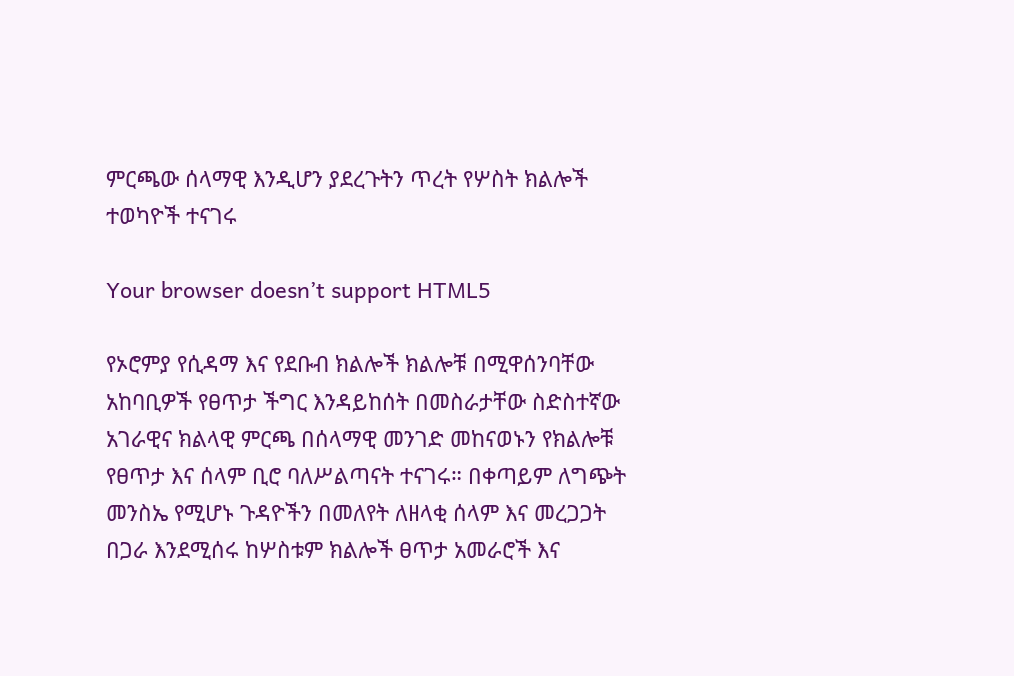ምርጫው ሰላማዊ እንዲሆን ያደረጉትን ጥረት የሦስት ክልሎች ተወካዮች ተናገሩ

Your browser doesn’t support HTML5

የኦሮምያ የሲዳማ እና የደቡብ ክልሎች ክልሎቹ በሚዋሰንባቸው አከባቢዎች የፀጥታ ችግር እንዳይከሰት በመስራታቸው ስድስተኛው አገራዊና ክልላዊ ምርጫ በሰላማዊ መንገድ መከናወኑን የክልሎቹ የፀጥታ እና ሰላም ቢሮ ባለሥልጣናት ተናገሩ። በቀጣይም ለግጭት መንስኤ የሚሆኑ ጉዳዮችን በመለየት ለዘላቂ ሰላም እና መረጋጋት በጋራ እንደሚሰሩ ከሦስቱም ክልሎች ፀጥታ አመራሮች እና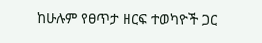ከሁሉም የፀጥታ ዘርፍ ተወካዮች ጋር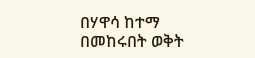በሃዋሳ ከተማ በመከሩበት ወቅት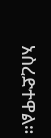አስረድተዋል።